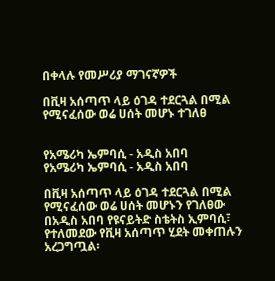በቀላሉ የመሥሪያ ማገናኛዎች

በቪዛ አሰጣጥ ላይ ዕገዳ ተደርጓል በሚል የሚናፈሰው ወሬ ሀሰት መሆኑ ተገለፀ


የአሜሪካ ኤምባሲ - አዲስ አበባ
የአሜሪካ ኤምባሲ - አዲስ አበባ

በቪዛ አሰጣጥ ላይ ዕገዳ ተደርጓል በሚል የሚናፈሰው ወሬ ሀሰት መሆኑን የገለፀው በአዲስ አበባ የዩናይትድ ስቴትስ ኢምባሲ፣ የተለመደው የቪዛ አሰጣጥ ሂደት መቀጠሉን አረጋግጧል፡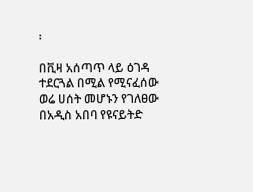፡

በቪዛ አሰጣጥ ላይ ዕገዳ ተደርጓል በሚል የሚናፈሰው ወሬ ሀሰት መሆኑን የገለፀው በአዲስ አበባ የዩናይትድ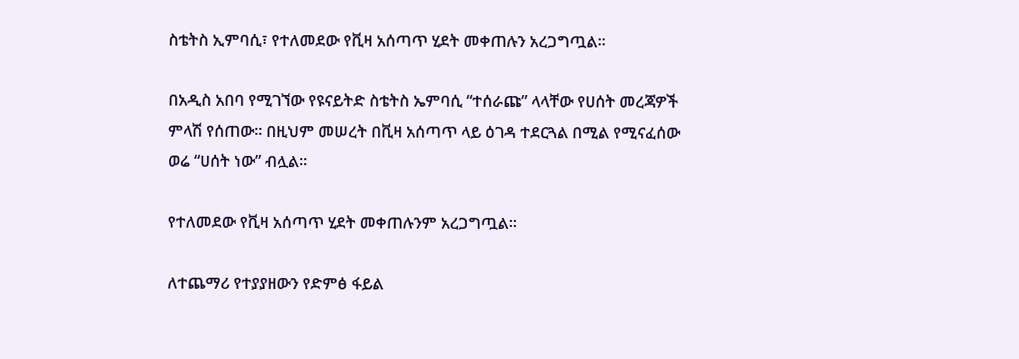ስቴትስ ኢምባሲ፣ የተለመደው የቪዛ አሰጣጥ ሂደት መቀጠሉን አረጋግጧል፡፡

በአዲስ አበባ የሚገኘው የዩናይትድ ስቴትስ ኤምባሲ “ተሰራጩ” ላላቸው የሀሰት መረጃዎች ምላሽ የሰጠው፡፡ በዚህም መሠረት በቪዛ አሰጣጥ ላይ ዕገዳ ተደርጓል በሚል የሚናፈሰው ወሬ “ሀሰት ነው” ብሏል፡፡

የተለመደው የቪዛ አሰጣጥ ሂደት መቀጠሉንም አረጋግጧል፡፡

ለተጨማሪ የተያያዘውን የድምፅ ፋይል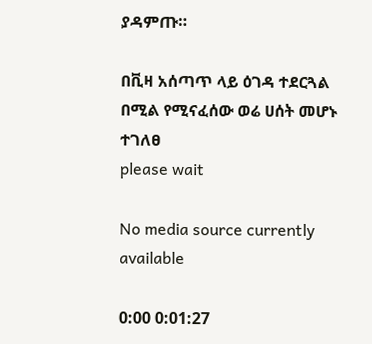ያዳምጡ።

በቪዛ አሰጣጥ ላይ ዕገዳ ተደርጓል በሚል የሚናፈሰው ወሬ ሀሰት መሆኑ ተገለፀ
please wait

No media source currently available

0:00 0:01:27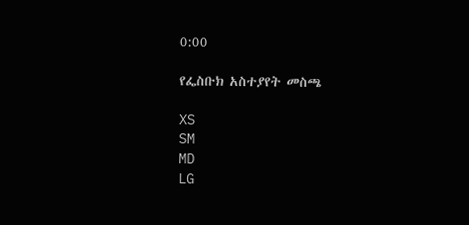0:00

የፌስቡክ አስተያየት መስጫ

XS
SM
MD
LG